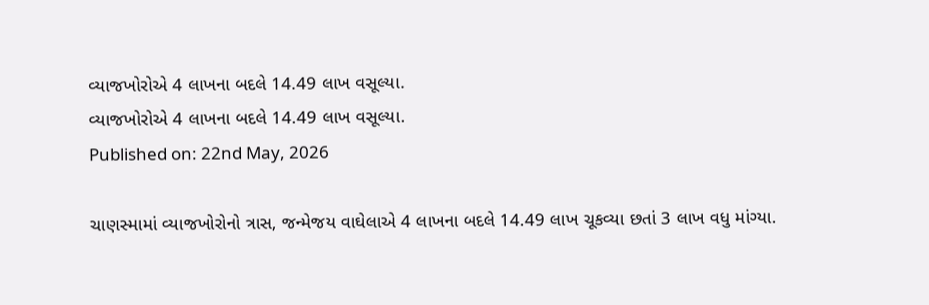વ્યાજખોરોએ 4 લાખના બદલે 14.49 લાખ વસૂલ્યા.
વ્યાજખોરોએ 4 લાખના બદલે 14.49 લાખ વસૂલ્યા.
Published on: 22nd May, 2026

ચાણસ્મામાં વ્યાજખોરોનો ત્રાસ, જન્મેજય વાઘેલાએ 4 લાખના બદલે 14.49 લાખ ચૂકવ્યા છતાં 3 લાખ વધુ માંગ્યા.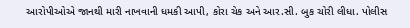આરોપીઓએ જાનથી મારી નાખવાની ધમકી આપી, કોરા ચેક અને આર.સી. બુક ચોરી લીધા. પોલીસ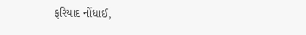ફરિયાદ નોંધાઈ,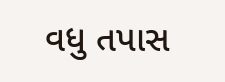વધુ તપાસ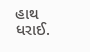હાથ ધરાઈ.